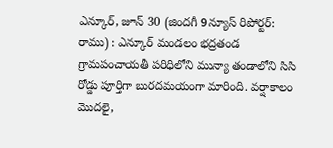ఎన్కూర్, జూన్ 30 (జిందగీ 9న్యూస్ రిపోర్టర్: రాము) : ఎన్కూర్ మండలం భద్రతండ గ్రామపంచాయతీ పరిధిలోని మున్యా తండాలోని సిసి రోడ్డు పూర్తిగా బురదమయంగా మారింది. వర్షాకాలం మొదలై,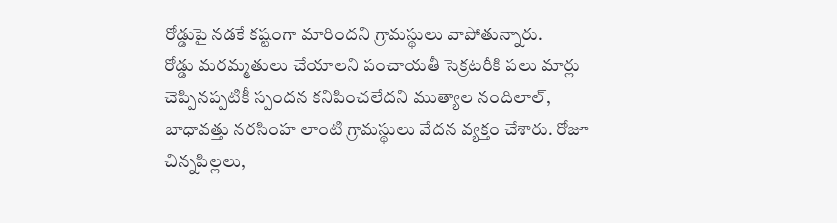రోడ్డుపై నడకే కష్టంగా మారిందని గ్రామస్థులు వాపోతున్నారు.
రోడ్డు మరమ్మతులు చేయాలని పంచాయతీ సెక్రటరీకి పలు మార్లు చెప్పినప్పటికీ స్పందన కనిపించలేదని ముత్యాల నందిలాల్, బాధావత్తు నరసింహ లాంటి గ్రామస్థులు వేదన వ్యక్తం చేశారు. రోజూ చిన్నపిల్లలు,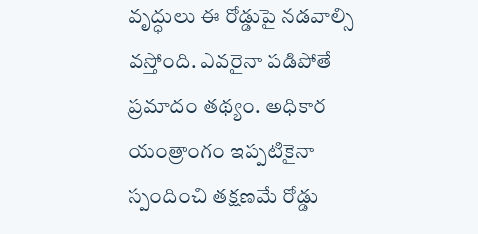వృద్ధులు ఈ రోడ్డుపై నడవాల్సి వస్తోంది. ఎవరైనా పడిపోతే ప్రమాదం తథ్యం. అధికార యంత్రాంగం ఇప్పటికైనా స్పందించి తక్షణమే రోడ్డు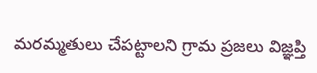మరమ్మతులు చేపట్టాలని గ్రామ ప్రజలు విజ్ఞప్తి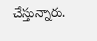చేస్తున్నారు.